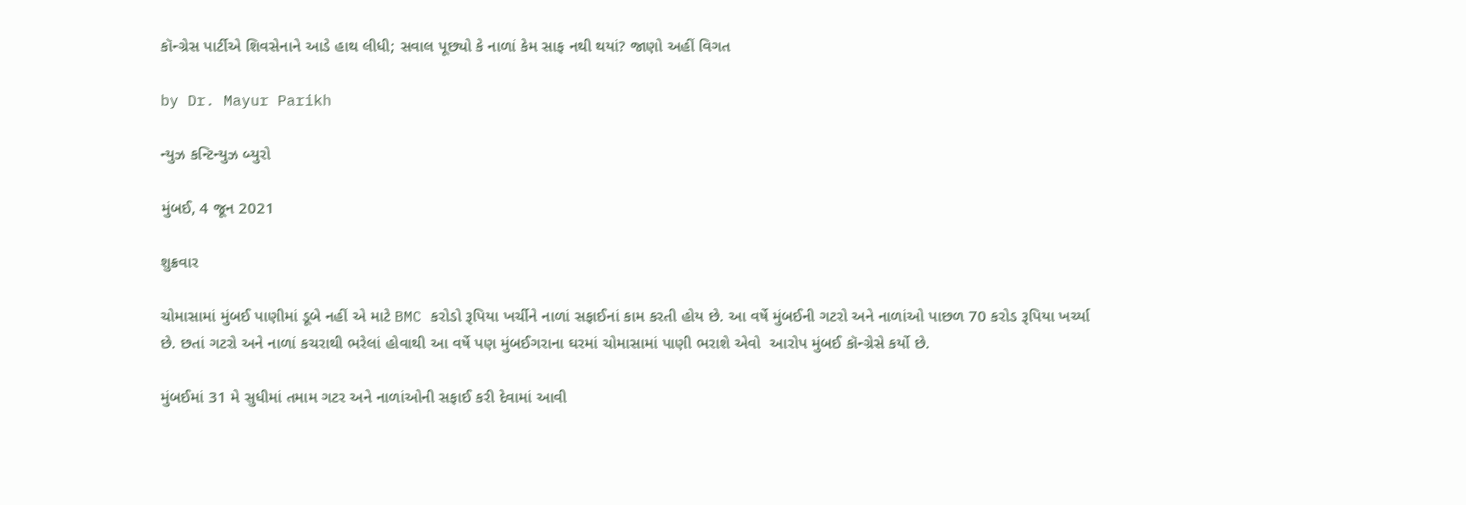કૉન્ગ્રેસ પાર્ટીએ શિવસેનાને આડે હાથ લીધી; સવાલ પૂછ્યો કે નાળાં કેમ સાફ નથી થયાં? જાણો અહીં વિગત

by Dr. Mayur Parikh

ન્યુઝ કન્ટિન્યુઝ બ્યુરો

મુંબઈ, 4 જૂન 2021

શુક્રવાર

ચોમાસામાં મુંબઈ પાણીમાં ડૂબે નહીં એ માટે BMC કરોડો રૂપિયા ખર્ચીને નાળાં સફાઈનાં કામ કરતી હોય છે. આ વર્ષે મુંબઈની ગટરો અને નાળાંઓ પાછળ 70 કરોડ રૂપિયા ખર્ચ્યા છે. છતાં ગટરો અને નાળાં કચરાથી ભરેલાં હોવાથી આ વર્ષે પણ મુંબઈગરાના ઘરમાં ચોમાસામાં પાણી ભરાશે એવો  આરોપ મુંબઈ કૉન્ગ્રેસે કર્યો છે.

મુંબઈમાં 31 મે સુધીમાં તમામ ગટર અને નાળાંઓની સફાઈ કરી દેવામાં આવી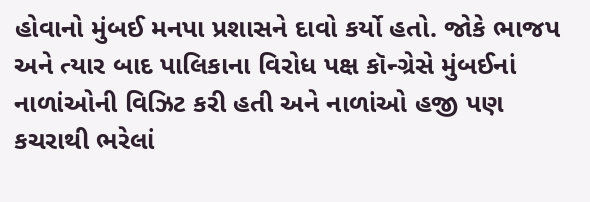હોવાનો મુંબઈ મનપા પ્રશાસને દાવો કર્યો હતો. જોકે ભાજપ અને ત્યાર બાદ પાલિકાના વિરોધ પક્ષ કૉન્ગ્રેસે મુંબઈનાં નાળાંઓની વિઝિટ કરી હતી અને નાળાંઓ હજી પણ કચરાથી ભરેલાં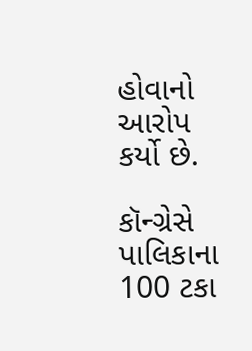હોવાનો આરોપ કર્યો છે.

કૉન્ગ્રેસે પાલિકાના 100 ટકા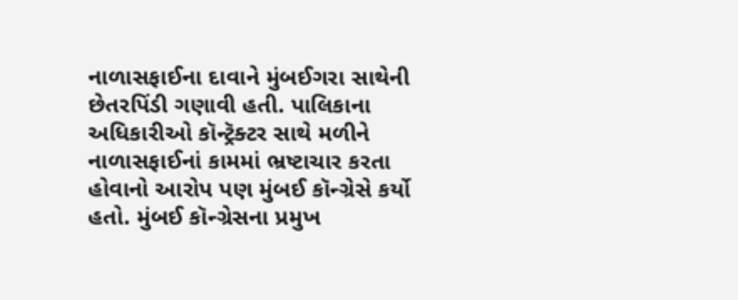નાળાસફાઈના દાવાને મુંબઈગરા સાથેની છેતરપિંડી ગણાવી હતી. પાલિકાના અધિકારીઓ કૉન્ટ્રૅક્ટર સાથે મળીને નાળાસફાઈનાં કામમાં ભ્રષ્ટાચાર કરતા હોવાનો આરોપ પણ મુંબઈ કૉન્ગ્રેસે કર્યો હતો. મુંબઈ કૉન્ગ્રેસના પ્રમુખ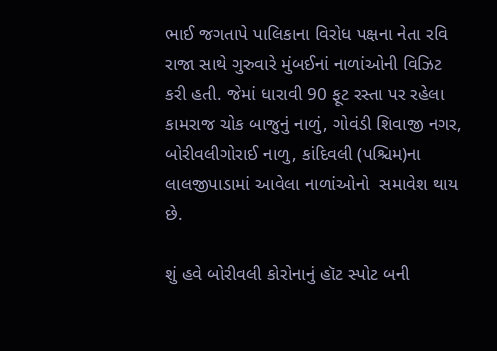ભાઈ જગતાપે પાલિકાના વિરોધ પક્ષના નેતા રવિ રાજા સાથે ગુરુવારે મુંબઈનાં નાળાંઓની વિઝિટ કરી હતી. જેમાં ધારાવી 90 ફૂટ રસ્તા પર રહેલા કામરાજ ચોક બાજુનું નાળું, ગોવંડી શિવાજી નગર, બોરીવલીગોરાઈ નાળુ, કાંદિવલી (પશ્ચિમ)ના લાલજીપાડામાં આવેલા નાળાંઓનો  સમાવેશ થાય છે.

શું હવે બોરીવલી કોરોનાનું હૉટ સ્પોટ બની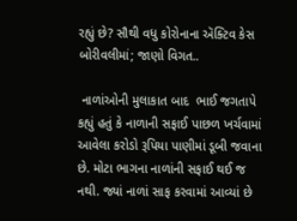રહ્યું છે? સૌથી વધુ કોરોનાના ઍક્ટિવ કેસ બોરીવલીમાં; જાણો વિગત..

 નાળાંઓની મુલાકાત બાદ  ભાઈ જગતાપે કહ્યું હતું કે નાળાની સફાઈ પાછળ ખર્ચવામાં આવેલા કરોડો રૂપિયા પાણીમાં ડૂબી જવાના છે. મોટા ભાગના નાળાંની સફાઈ થઈ જ નથી. જ્યાં નાળાં સાફ કરવામાં આવ્યાં છે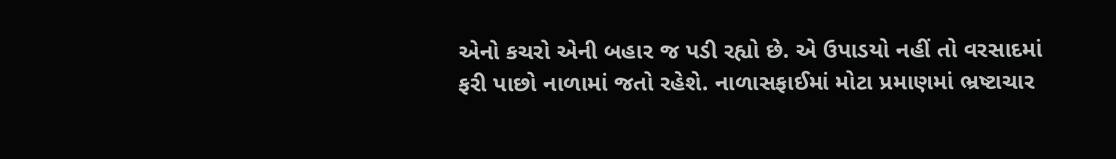એનો કચરો એની બહાર જ પડી રહ્યો છે. એ ઉપાડયો નહીં તો વરસાદમાં ફરી પાછો નાળામાં જતો રહેશે. નાળાસફાઈમાં મોટા પ્રમાણમાં ભ્રષ્ટાચાર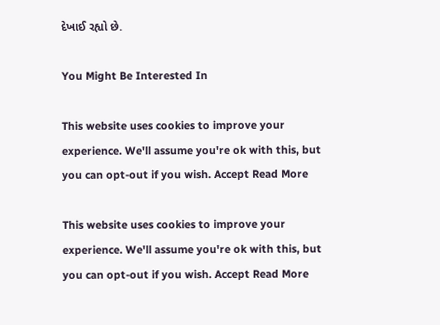દેખાઈ રહ્યો છે.

You Might Be Interested In

This website uses cookies to improve your experience. We'll assume you're ok with this, but you can opt-out if you wish. Accept Read More

This website uses cookies to improve your experience. We'll assume you're ok with this, but you can opt-out if you wish. Accept Read More